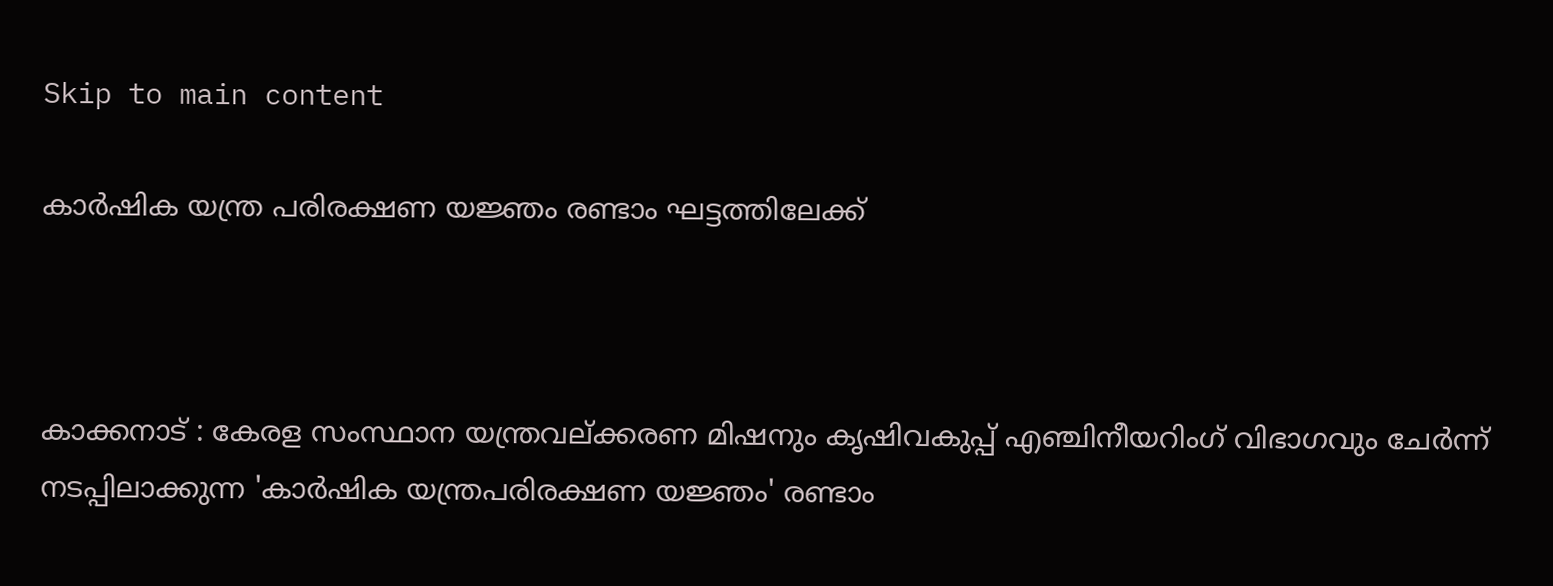Skip to main content

കാര്‍ഷിക യന്ത്ര പരിരക്ഷണ യജ്ഞം രണ്ടാം ഘട്ടത്തിലേക്ക്



കാക്കനാട് : കേരള സംസ്ഥാന യന്ത്രവല്ക്കരണ മിഷനും കൃഷിവകുപ്പ് എഞ്ചിനീയറിംഗ് വിഭാഗവും ചേര്‍ന്ന് നടപ്പിലാക്കുന്ന 'കാര്‍ഷിക യന്ത്രപരിരക്ഷണ യജ്ഞം' രണ്ടാം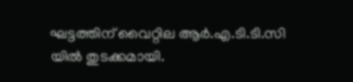ഘട്ടത്തിന് വൈറ്റില ആര്‍.എ.ടി.ടി.സി യില്‍ തുടക്കമായി.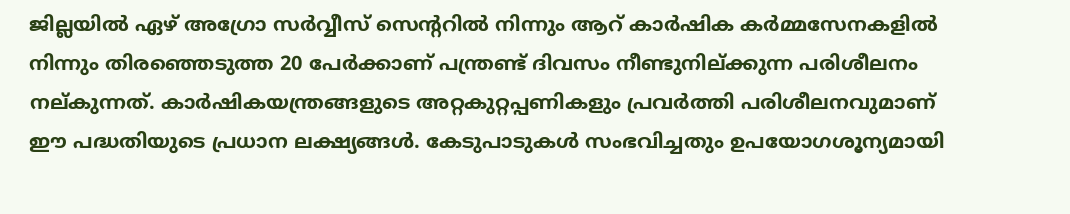ജില്ലയില്‍ ഏഴ് അഗ്രോ സര്‍വ്വീസ് സെന്ററില്‍ നിന്നും ആറ് കാര്‍ഷിക കര്‍മ്മസേനകളില്‍ നിന്നും തിരഞ്ഞെടുത്ത 20 പേര്‍ക്കാണ് പന്ത്രണ്ട് ദിവസം നീണ്ടുനില്ക്കുന്ന പരിശീലനം നല്കുന്നത്. കാര്‍ഷികയന്ത്രങ്ങളുടെ അറ്റകുറ്റപ്പണികളും പ്രവര്‍ത്തി പരിശീലനവുമാണ് ഈ പദ്ധതിയുടെ പ്രധാന ലക്ഷ്യങ്ങള്‍. കേടുപാടുകള്‍ സംഭവിച്ചതും ഉപയോഗശൂന്യമായി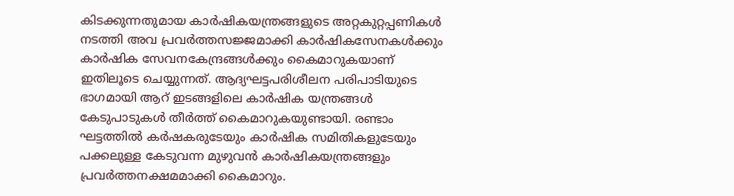കിടക്കുന്നതുമായ കാര്‍ഷികയന്ത്രങ്ങളുടെ അറ്റകുറ്റപ്പണികള്‍ നടത്തി അവ പ്രവര്‍ത്തസജ്ജമാക്കി കാര്‍ഷികസേനകള്‍ക്കും കാര്‍ഷിക സേവനകേന്ദ്രങ്ങള്‍ക്കും കൈമാറുകയാണ് ഇതിലൂടെ ചെയ്യുന്നത്. ആദ്യഘട്ടപരിശീലന പരിപാടിയുടെ ഭാഗമായി ആറ് ഇടങ്ങളിലെ കാര്‍ഷിക യന്ത്രങ്ങള്‍ കേടുപാടുകള്‍ തീര്‍ത്ത് കൈമാറുകയുണ്ടായി. രണ്ടാം ഘട്ടത്തില്‍ കര്‍ഷകരുടേയും കാര്‍ഷിക സമിതികളുടേയും പക്കലുള്ള കേടുവന്ന മുഴുവന്‍ കാര്‍ഷികയന്ത്രങ്ങളും പ്രവര്‍ത്തനക്ഷമമാക്കി കൈമാറും.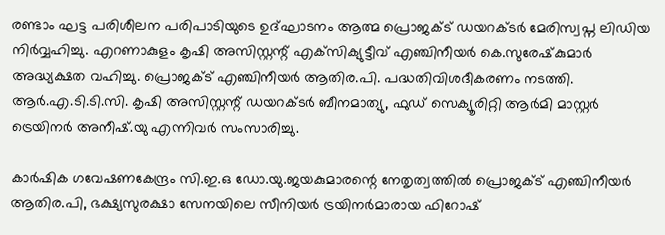രണ്ടാം ഘട്ട പരിശീലന പരിപാടിയുടെ ഉദ്ഘാടനം ആത്മ പ്രൊജക്ട് ഡയറക്ടര്‍ മേരിസ്വപ്ന ലിഡിയ നിര്‍വ്വഹിച്ചു. എറണാകുളം കൃഷി അസിസ്റ്റന്റ് എക്‌സിക്യുട്ടീവ് എഞ്ചിനീയര്‍ കെ.സുരേഷ്‌കുമാര്‍ അദ്ധ്യക്ഷത വഹിച്ചു. പ്രൊജക്ട് എഞ്ചിനീയര്‍ ആതിര.പി. പദ്ധതിവിശദീകരണം നടത്തി. ആര്‍.എ.ടി.ടി.സി. കൃഷി അസിസ്റ്റന്റ് ഡയറക്ടര്‍ ബീനമാത്യു, ഫുഡ് സെക്യൂരിറ്റി ആര്‍മി മാസ്റ്റര്‍ ട്രെയിനര്‍ അനീഷ്.യു എന്നിവര്‍ സംസാരിച്ചു.

കാര്‍ഷിക ഗവേഷണകേന്ദ്രം സി.ഇ.ഒ ഡോ.യു.ജയകുമാരന്റെ നേതൃത്വത്തില്‍ പ്രൊജക്ട് എഞ്ചിനീയര്‍ ആതിര.പി, ഭക്ഷ്യസുരക്ഷാ സേനയിലെ സീനിയര്‍ ട്രയിനര്‍മാരായ ഫിറോഷ്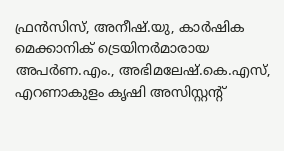ഫ്രന്‍സിസ്, അനീഷ്.യു, കാര്‍ഷിക മെക്കാനിക് ട്രെയിനര്‍മാരായ അപര്‍ണ.എം., അഭിമലേഷ്.കെ.എസ്, എറണാകുളം കൃഷി അസിസ്റ്റന്റ്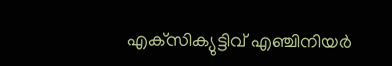എക്‌സിക്യുട്ടിവ് എഞ്ചിനിയര്‍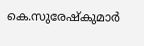കെ.സുരേഷ്‌കുമാര്‍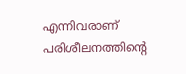എന്നിവരാണ് പരിശീലനത്തിന്റെ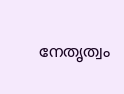നേതൃത്വം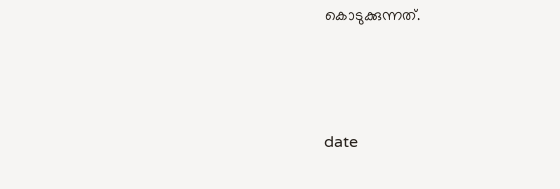കൊടുക്കുന്നത്.



date